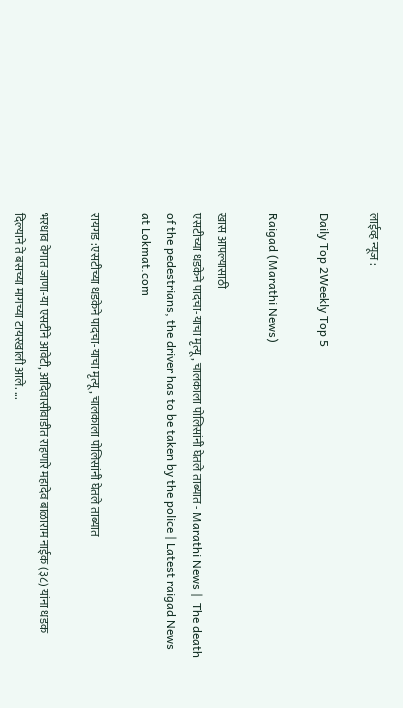लाईव्ह न्यूज :

Daily Top 2Weekly Top 5

Raigad (Marathi News)

खास आपल्यासाठी
एसटीच्या धडकेने पादचा-याचा मृत्यू, चालकाला पोलिसांनी घेतले ताब्यात - Marathi News |  The death of the pedestrians, the driver has to be taken by the police | Latest raigad News at Lokmat.com

रायगड :एसटीच्या धडकेने पादचा-याचा मृत्यू, चालकाला पोलिसांनी घेतले ताब्यात

भरधाव वेगात जाणा-या एसटीने आवेटी, आदिवासीवाडीत राहणारे महादेव बाळाराम नाईक (३८) यांना धडक दिल्याने ते बसच्या मागच्या टायरखाली आले. ...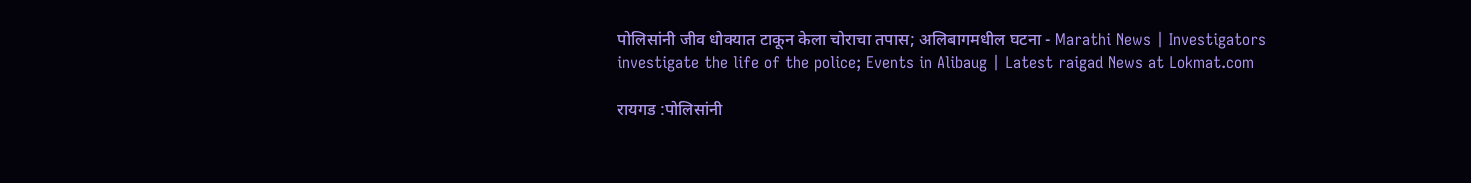पोलिसांनी जीव धोक्यात टाकून केला चोराचा तपास; अलिबागमधील घटना - Marathi News | Investigators investigate the life of the police; Events in Alibaug | Latest raigad News at Lokmat.com

रायगड :पोलिसांनी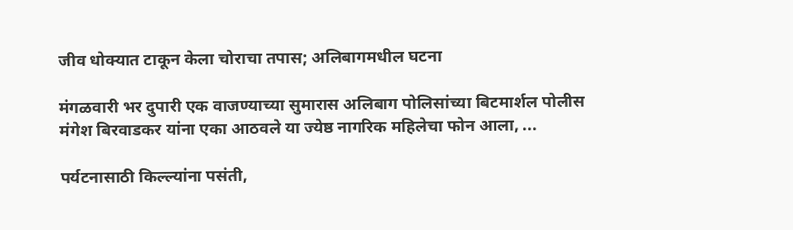जीव धोक्यात टाकून केला चोराचा तपास; अलिबागमधील घटना

मंगळवारी भर दुपारी एक वाजण्याच्या सुमारास अलिबाग पोलिसांच्या बिटमार्शल पोलीस मंगेश बिरवाडकर यांना एका आठवले या ज्येष्ठ नागरिक महिलेचा फोन आला, ...

पर्यटनासाठी किल्ल्यांना पसंती,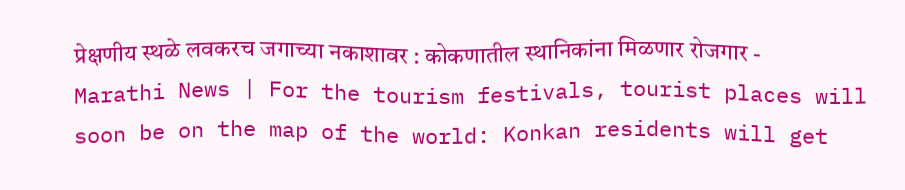प्रेक्षणीय स्थळे लवकरच जगाच्या नकाशावर : कोकणातील स्थानिकांना मिळणार रोजगार - Marathi News | For the tourism festivals, tourist places will soon be on the map of the world: Konkan residents will get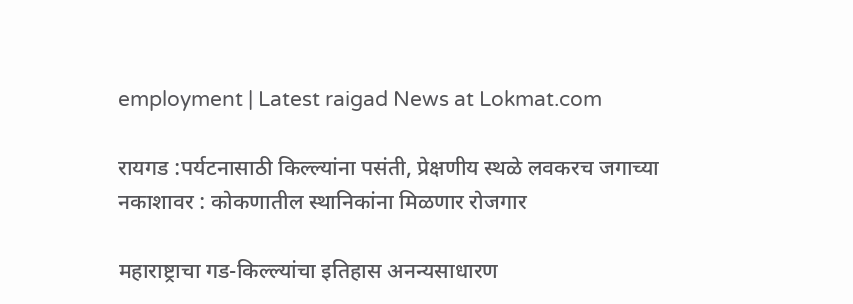employment | Latest raigad News at Lokmat.com

रायगड :पर्यटनासाठी किल्ल्यांना पसंती, प्रेक्षणीय स्थळे लवकरच जगाच्या नकाशावर : कोकणातील स्थानिकांना मिळणार रोजगार

महाराष्ट्राचा गड-किल्ल्यांचा इतिहास अनन्यसाधारण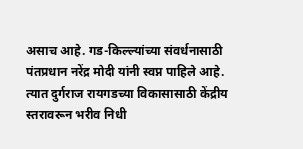असाच आहे. गड-किल्ल्यांच्या संवर्धनासाठी पंतप्रधान नरेंद्र मोदी यांनी स्वप्न पाहिले आहे. त्यात दुर्गराज रायगडच्या विकासासाठी केंद्रीय स्तरावरून भरीव निधी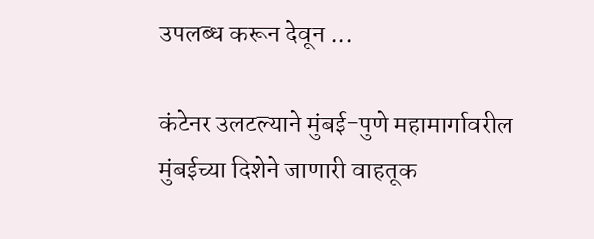उपलब्ध करून देवून ...

कंटेनर उलटल्याने मुंबई-पुणे महामार्गावरील मुंबईच्या दिशेने जाणारी वाहतूक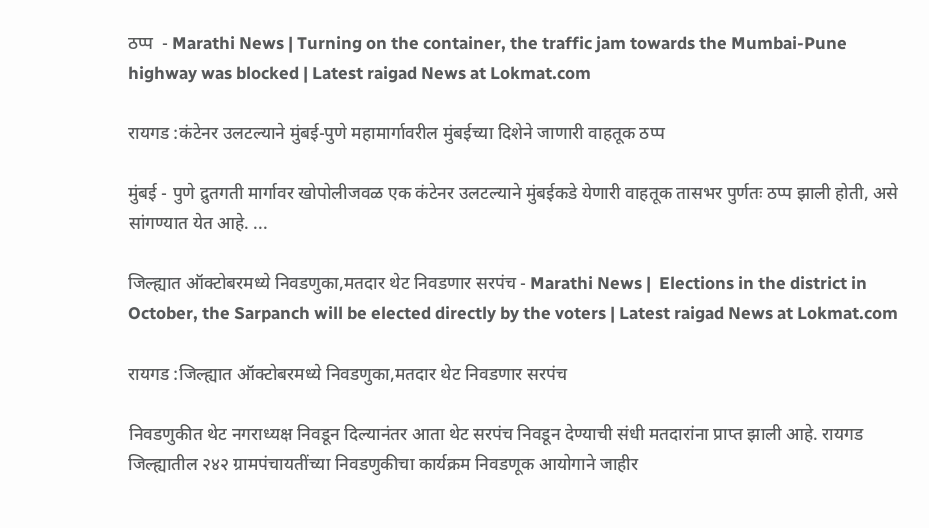ठप्प  - Marathi News | Turning on the container, the traffic jam towards the Mumbai-Pune highway was blocked | Latest raigad News at Lokmat.com

रायगड :कंटेनर उलटल्याने मुंबई-पुणे महामार्गावरील मुंबईच्या दिशेने जाणारी वाहतूक ठप्प

मुंबई - पुणे द्रुतगती मार्गावर खोपोलीजवळ एक कंटेनर उलटल्याने मुंबईकडे येणारी वाहतूक तासभर पुर्णतः ठप्प झाली होती, असे सांगण्यात येत आहे. ...

जिल्ह्यात ऑक्टोबरमध्ये निवडणुका,मतदार थेट निवडणार सरपंच - Marathi News |  Elections in the district in October, the Sarpanch will be elected directly by the voters | Latest raigad News at Lokmat.com

रायगड :जिल्ह्यात ऑक्टोबरमध्ये निवडणुका,मतदार थेट निवडणार सरपंच

निवडणुकीत थेट नगराध्यक्ष निवडून दिल्यानंतर आता थेट सरपंच निवडून देण्याची संधी मतदारांना प्राप्त झाली आहे. रायगड जिल्ह्यातील २४२ ग्रामपंचायतींच्या निवडणुकीचा कार्यक्रम निवडणूक आयोगाने जाहीर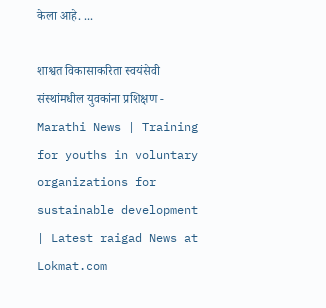केला आहे. ...

शाश्वत विकासाकरिता स्वयंसेवी संस्थांमधील युवकांना प्रशिक्षण - Marathi News | Training for youths in voluntary organizations for sustainable development | Latest raigad News at Lokmat.com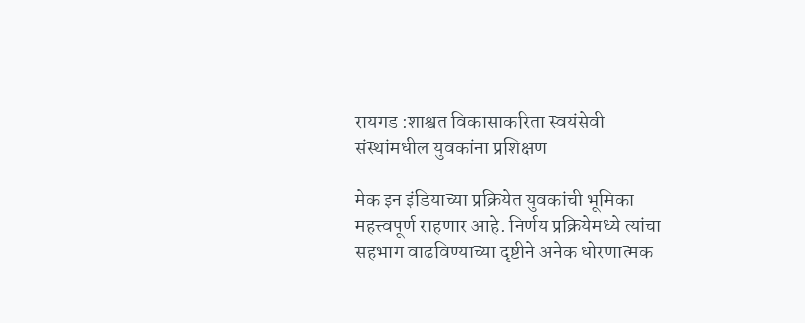रायगड :शाश्वत विकासाकरिता स्वयंसेवी संस्थांमधील युवकांना प्रशिक्षण

मेक इन इंडियाच्या प्रक्रियेत युवकांची भूमिका महत्त्वपूर्ण राहणार आहे. निर्णय प्रक्रियेमध्ये त्यांचा सहभाग वाढविण्याच्या दृष्टीने अनेक धोरणात्मक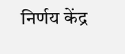निर्णय केंद्र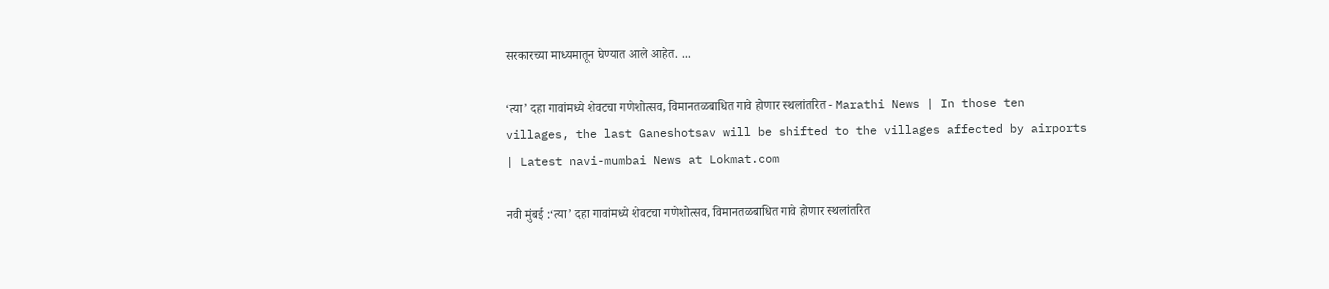सरकारच्या माध्यमातून घेण्यात आले आहेत. ...

‘त्या’ दहा गावांमध्ये शेवटचा गणेशोत्सव, विमानतळबाधित गावे होणार स्थलांतरित - Marathi News | In those ten villages, the last Ganeshotsav will be shifted to the villages affected by airports | Latest navi-mumbai News at Lokmat.com

नवी मुंबई :‘त्या’ दहा गावांमध्ये शेवटचा गणेशोत्सव, विमानतळबाधित गावे होणार स्थलांतरित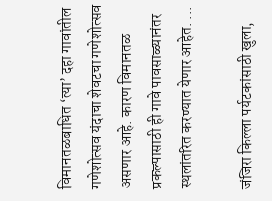विमानतळबाधित ‘त्या’ दहा गावांतील गणेशोत्सव यंदाचा शेवटचा गणेशोत्सव असणार आहे. कारण विमानतळ प्रकल्पासाठी ही गावे पावसाळ्यानंतर स्थलांतरित करण्यात येणार आहेत. ...

जंजिरा किल्ला पर्यटकांसाठी खुला,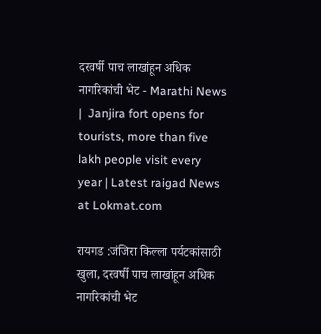दरवर्षी पाच लाखांहून अधिक नागरिकांची भेट - Marathi News |  Janjira fort opens for tourists, more than five lakh people visit every year | Latest raigad News at Lokmat.com

रायगड :जंजिरा किल्ला पर्यटकांसाठी खुला, दरवर्षी पाच लाखांहून अधिक नागरिकांची भेट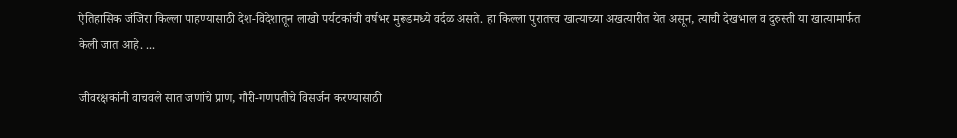ऐतिहासिक जंजिरा किल्ला पाहण्यासाठी देश-विदेशातून लाखो पर्यटकांची वर्षभर मुरूडमध्ये वर्दळ असते. हा किल्ला पुरातत्त्व खात्याच्या अखत्यारीत येत असून, त्याची देखभाल व दुरुस्ती या खात्यामार्फत केली जात आहे. ...

जीवरक्षकांनी वाचवले सात जणांचे प्राण, गौरी-गणपतीचे विसर्जन करण्यासाठी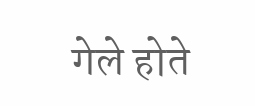गेले होते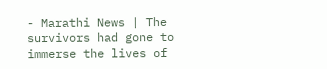- Marathi News | The survivors had gone to immerse the lives of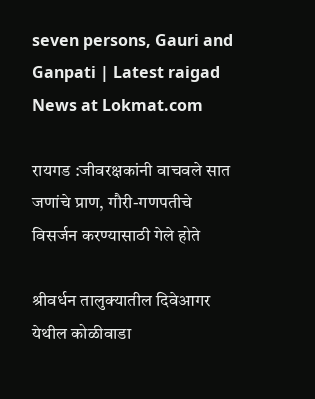seven persons, Gauri and Ganpati | Latest raigad News at Lokmat.com

रायगड :जीवरक्षकांनी वाचवले सात जणांचे प्राण, गौरी-गणपतीचे विसर्जन करण्यासाठी गेले होते

श्रीवर्धन तालुक्यातील दिवेआगर येथील कोळीवाडा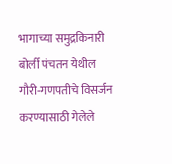भागाच्या समुद्रकिनारी बोर्ली पंचतन येथील गौरी-गणपतीचे विसर्जन करण्यासाठी गेलेले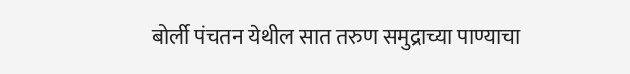बोर्ली पंचतन येथील सात तरुण समुद्राच्या पाण्याचा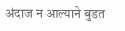अंदाज न आल्याने बुडत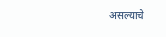असल्याचे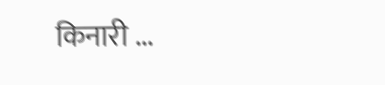किनारी ...